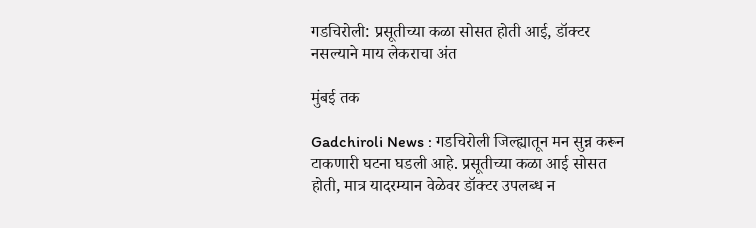गडचिरोली: प्रसूतीच्या कळा सोसत होती आई, डॉक्टर नसल्याने माय लेकराचा अंत

मुंबई तक

Gadchiroli News : गडचिरोली जिल्ह्यातून मन सुन्न करून टाकणारी घटना घडली आहे. प्रसूतीच्या कळा आई सोसत होती, मात्र यादरम्यान वेळेवर डॉक्टर उपलब्ध न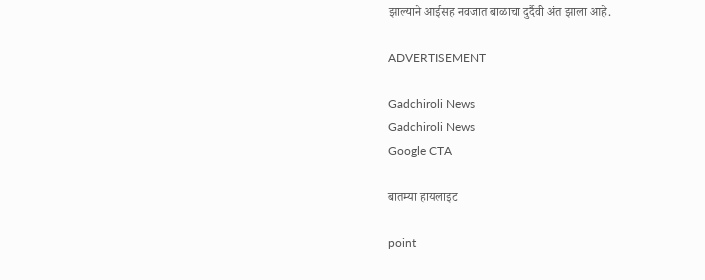झाल्याने आईसह नवजात बाळाचा दुर्दैवी अंत झाला आहे.

ADVERTISEMENT

Gadchiroli News
Gadchiroli News
Google CTA

बातम्या हायलाइट

point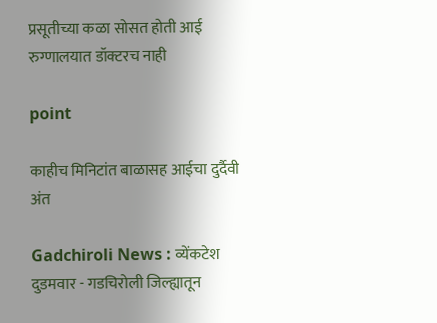प्रसूतीच्या कळा सोसत होती आई रुग्णालयात डॉक्टरच नाही

point

काहीच मिनिटांत बाळासह आईचा दुर्दैवी अंत

Gadchiroli News : व्येंकटेश दुडमवार - गडचिरोली जिल्ह्यातून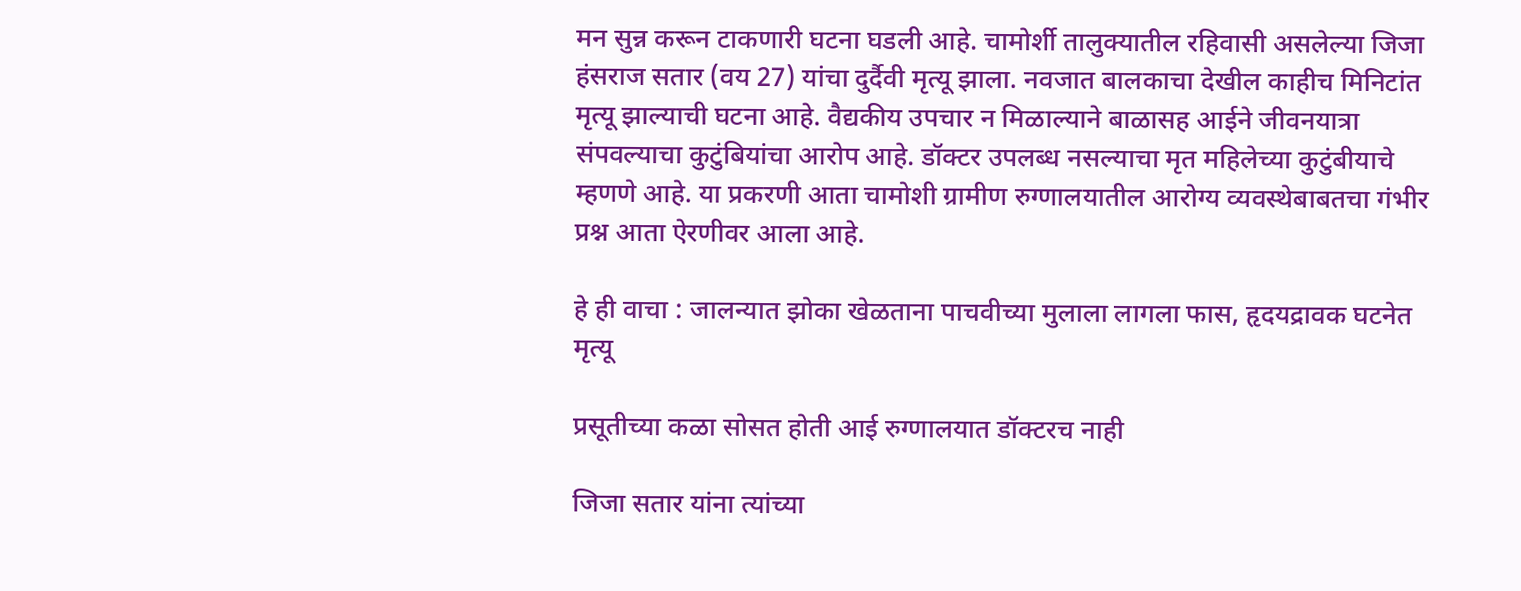मन सुन्न करून टाकणारी घटना घडली आहे. चामोर्शी तालुक्यातील रहिवासी असलेल्या जिजा हंसराज सतार (वय 27) यांचा दुर्दैवी मृत्यू झाला. नवजात बालकाचा देखील काहीच मिनिटांत मृत्यू झाल्याची घटना आहे. वैद्यकीय उपचार न मिळाल्याने बाळासह आईने जीवनयात्रा संपवल्याचा कुटुंबियांचा आरोप आहे. डॉक्टर उपलब्ध नसल्याचा मृत महिलेच्या कुटुंबीयाचे म्हणणे आहे. या प्रकरणी आता चामोशी ग्रामीण रुग्णालयातील आरोग्य व्यवस्थेबाबतचा गंभीर प्रश्न आता ऐरणीवर आला आहे.

हे ही वाचा : जालन्यात झोका खेळताना पाचवीच्या मुलाला लागला फास, हृदयद्रावक घटनेत मृत्यू

प्रसूतीच्या कळा सोसत होती आई रुग्णालयात डॉक्टरच नाही

जिजा सतार यांना त्यांच्या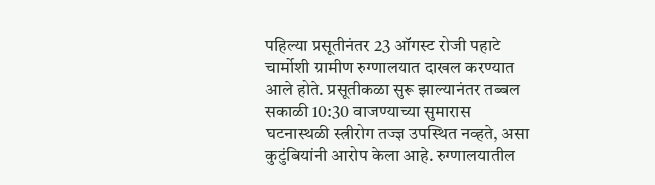पहिल्या प्रसूतीनंतर 23 ऑगस्ट रोजी पहाटे चार्मोशी ग्रामीण रुग्णालयात दाखल करण्यात आले होते. प्रसूतीकळा सुरू झाल्यानंतर तब्बल सकाळी 10:30 वाजण्याच्या सुमारास घटनास्थळी स्त्रीरोग तज्ज्ञ उपस्थित नव्हते, असा कुटुंबियांनी आरोप केला आहे. रुग्णालयातील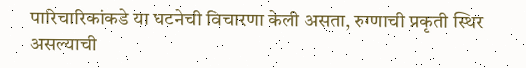पारिचारिकांकडे या घटनेची विचारणा केली असता, रुग्णाची प्रकृती स्थिर असल्याची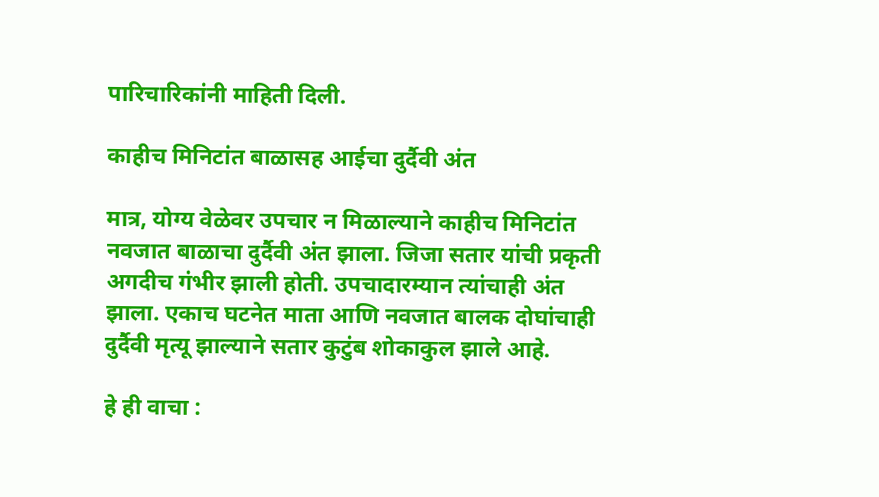पारिचारिकांनी माहिती दिली.

काहीच मिनिटांत बाळासह आईचा दुर्दैवी अंत

मात्र, योग्य वेळेवर उपचार न मिळाल्याने काहीच मिनिटांत नवजात बाळाचा दुर्दैवी अंत झाला. जिजा सतार यांची प्रकृती अगदीच गंभीर झाली होती. उपचादारम्यान त्यांचाही अंत झाला. एकाच घटनेत माता आणि नवजात बालक दोघांचाही दुर्दैवी मृत्यू झाल्याने सतार कुटुंब शोकाकुल झाले आहे.

हे ही वाचा :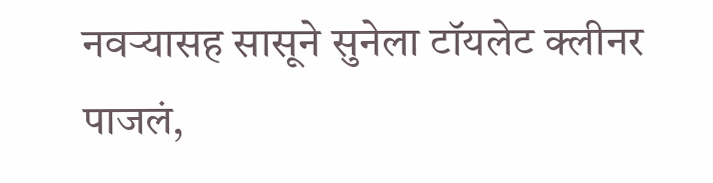नवऱ्यासह सासूने सुनेला टॉयलेट क्लीनर पाजलं,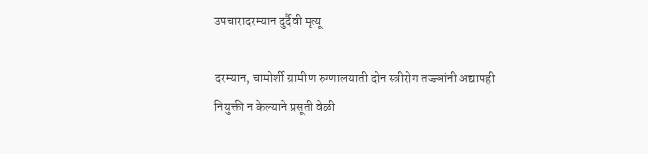उपचारादरम्यान दुर्दैवी मृत्यू

दरम्यान, चामोर्शी ग्रामीण रुग्णालयाती दोन स्त्रीरोग तज्ज्ञांनी अद्यापही नियुक्ती न केल्याने प्रसूती वेळी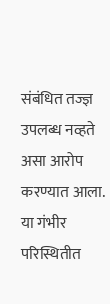संबंधित तज्ज्ञ उपलब्ध नव्हते असा आरोप करण्यात आला. या गंभीर  परिस्थितीत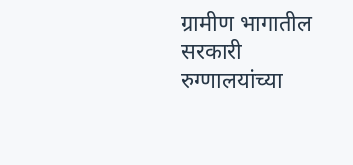ग्रामीण भागातील सरकारी रुग्णालयांच्या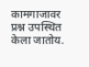कामगाजावर प्रश्न उपस्थित केला जातोय.